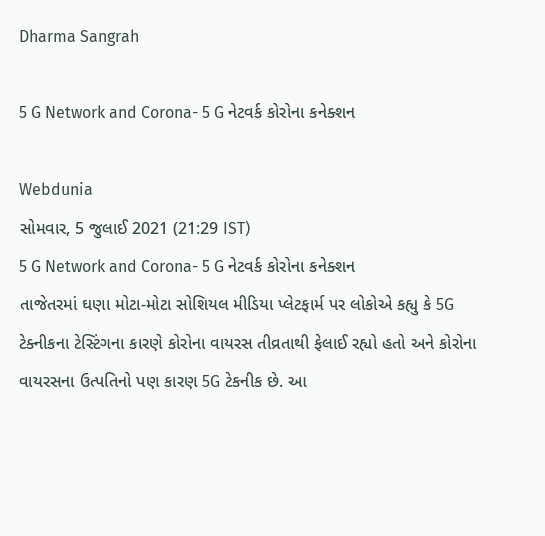Dharma Sangrah

5 G Network and Corona- 5 G નેટવર્ક કોરોના કનેક્શન

Webdunia
સોમવાર, 5 જુલાઈ 2021 (21:29 IST)
5 G Network and Corona- 5 G નેટવર્ક કોરોના કનેક્શન
તાજેતરમાં ઘણા મોટા-મોટા સોશિયલ મીડિયા પ્લેટફાર્મ પર લોકોએ કહ્યુ કે 5G ટેક્નીકના ટેસ્ટિંગના કારણે કોરોના વાયરસ તીવ્રતાથી ફેલાઈ રહ્યો હતો અને કોરોના વાયરસના ઉત્પતિનો પણ કારણ 5G ટેકનીક છે. આ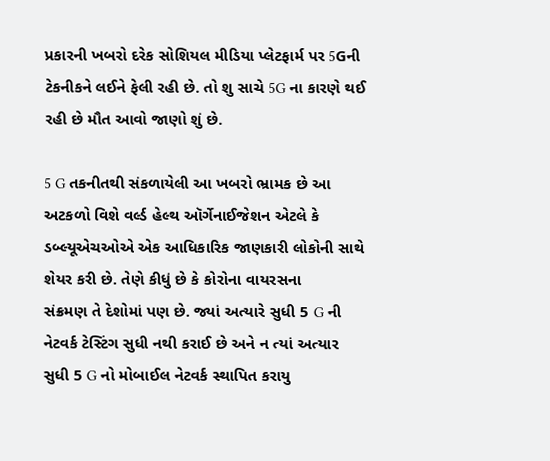પ્રકારની ખબરો દરેક સોશિયલ મીડિયા પ્લેટફાર્મ પર 5Gની ટેકનીકને લઈને ફેલી રહી છે. તો શુ સાચે 5G ના કારણે થઈ રહી છે મૌત આવો જાણો શું છે.

5 G તકનીતથી સંકળાયેલી આ ખબરો ભ્રામક છે આ અટકળો વિશે વર્લ્ડ હેલ્થ ઑર્ગેનાઈજેશન એટલે કે ડબ્લ્યૂએચઓએ એક આધિકારિક જાણકારી લોકોની સાથે શેયર કરી છે. તેણે કીધું છે કે કોરોના વાયરસના
સંક્રમણ તે દેશોમાં પણ છે. જ્યાં અત્યારે સુધી 5 G ની નેટવર્ક ટેસ્ટિંગ સુધી નથી કરાઈ છે અને ન ત્યાં અત્યાર સુધી 5 G નો મોબાઈલ નેટવર્ક સ્થાપિત કરાયુ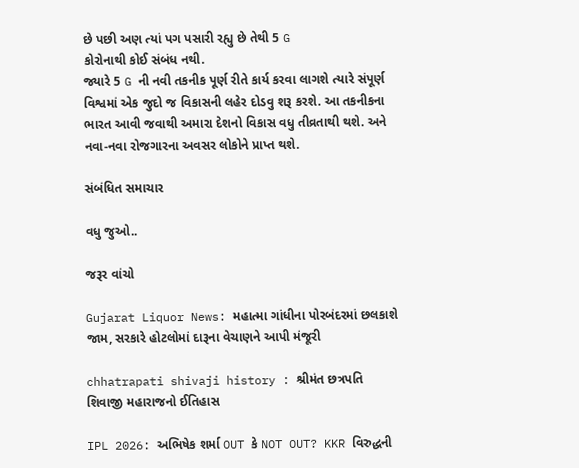છે પછી અણ ત્યાં પગ પસારી રહ્યુ છે તેથી 5 G
કોરોનાથી કોઈ સંબંધ નથી.
જ્યારે 5 G ની નવી તકનીક પૂર્ણ રીતે કાર્ય કરવા લાગશે ત્યારે સંપૂર્ણ વિશ્વમાં એક જુદો જ વિકાસની લહેર દોડવુ શરૂ કરશે. આ તકનીકના ભારત આવી જવાથી અમારા દેશનો વિકાસ વધુ તીવ્રતાથી થશે. અને
નવા-નવા રોજગારના અવસર લોકોને પ્રાપ્ત થશે.

સંબંધિત સમાચાર

વધુ જુઓ..

જરૂર વાંચો

Gujarat Liquor News: મહાત્મા ગાંધીના પોરબંદરમાં છલકાશે જામ, સરકારે હોટલોમાં દારૂના વેચાણને આપી મંજૂરી

chhatrapati shivaji history : શ્રીમંત છત્રપતિ શિવાજી મહારાજનો ઈતિહાસ

IPL 2026: અભિષેક શર્મા OUT કે NOT OUT? KKR વિરુદ્ધની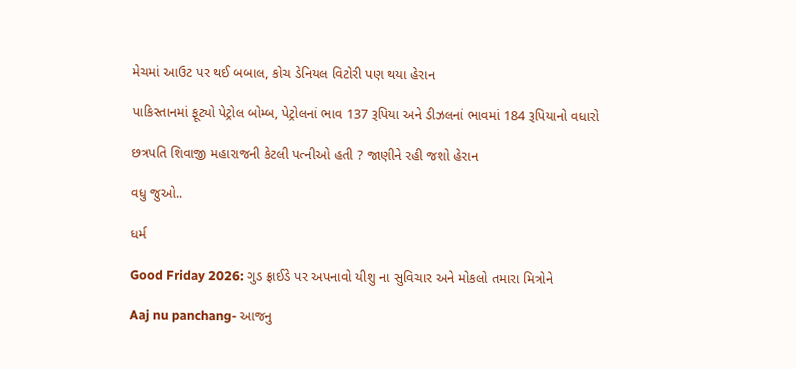મેચમાં આઉટ પર થઈ બબાલ, કોચ ડેનિયલ વિટોરી પણ થયા હેરાન

પાકિસ્તાનમાં ફૂટ્યો પેટ્રોલ બોમ્બ, પેટ્રોલનાં ભાવ 137 રૂપિયા અને ડીઝલનાં ભાવમાં 184 રૂપિયાનો વધારો

છત્રપતિ શિવાજી મહારાજની કેટલી પત્નીઓ હતી ? જાણીને રહી જશો હેરાન

વધુ જુઓ..

ધર્મ

Good Friday 2026: ગુડ ફ્રાઈડે પર અપનાવો યીશુ ના સુવિચાર અને મોકલો તમારા મિત્રોને

Aaj nu panchang- આજનુ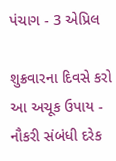પંચાગ - 3 એપ્રિલ

શુક્રવારના દિવસે કરો આ અચૂક ઉપાય - નૌકરી સંબંધી દરેક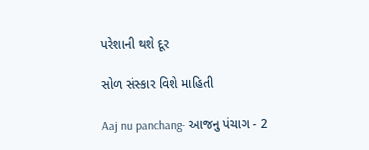પરેશાની થશે દૂર

સોળ સંસ્કાર વિશે માહિતી

Aaj nu panchang- આજનુ પંચાગ - 2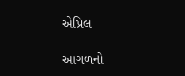એપ્રિલ

આગળનો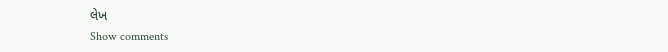લેખ
Show comments